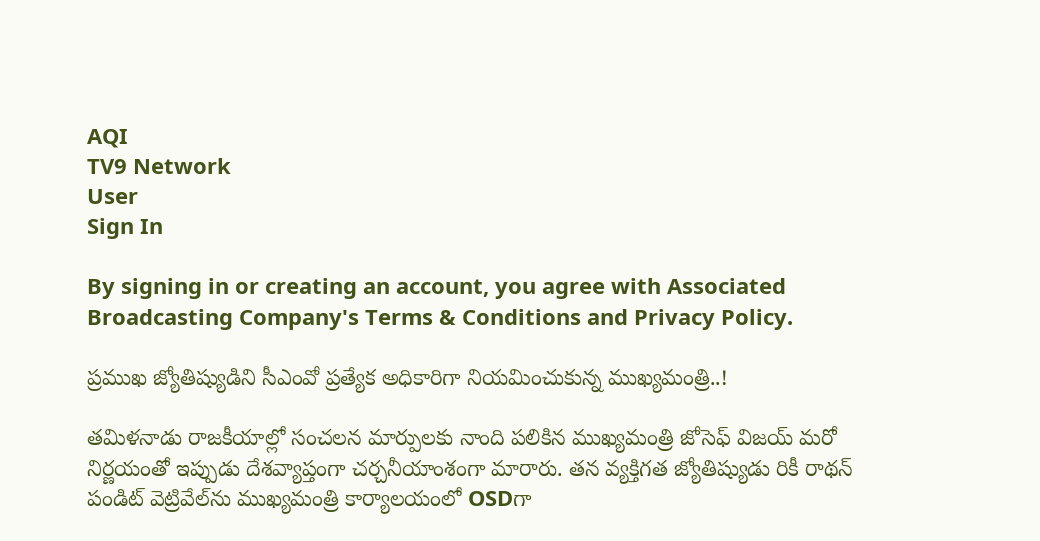AQI
TV9 Network
User
Sign In

By signing in or creating an account, you agree with Associated Broadcasting Company's Terms & Conditions and Privacy Policy.

ప్రముఖ జ్యోతిష్యుడిని సీఎంవో ప్రత్యేక అధికారిగా నియమించుకున్న ముఖ్యమంత్రి..!

తమిళనాడు రాజకీయాల్లో సంచలన మార్పులకు నాంది పలికిన ముఖ్యమంత్రి జోసెఫ్ విజయ్ మరో నిర్ణయంతో ఇప్పుడు దేశవ్యాప్తంగా చర్చనీయాంశంగా మారారు. తన వ్యక్తిగత జ్యోతిష్యుడు రికీ రాథన్ పండిట్ వెట్రివేల్‌ను ముఖ్యమంత్రి కార్యాలయంలో OSDగా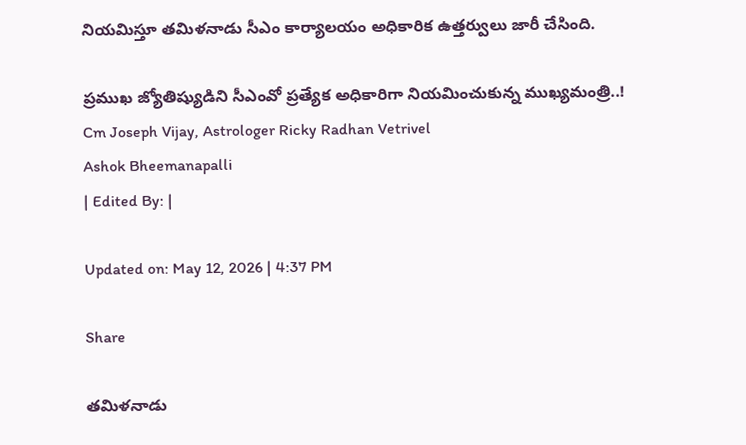నియమిస్తూ తమిళనాడు సీఎం కార్యాలయం అధికారిక ఉత్తర్వులు జారీ చేసింది.

ప్రముఖ జ్యోతిష్యుడిని సీఎంవో ప్రత్యేక అధికారిగా నియమించుకున్న ముఖ్యమంత్రి..!
Cm Joseph Vijay, Astrologer Ricky Radhan Vetrivel
Ashok Bheemanapalli
| Edited By: |

Updated on: May 12, 2026 | 4:37 PM

Share

తమిళనాడు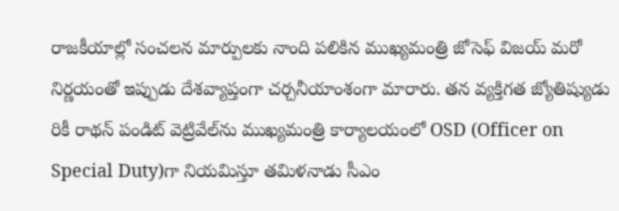రాజకీయాల్లో సంచలన మార్పులకు నాంది పలికిన ముఖ్యమంత్రి జోసెఫ్ విజయ్ మరో నిర్ణయంతో ఇప్పుడు దేశవ్యాప్తంగా చర్చనీయాంశంగా మారారు. తన వ్యక్తిగత జ్యోతిష్యుడు రికీ రాథన్ పండిట్ వెట్రివేల్‌ను ముఖ్యమంత్రి కార్యాలయంలో OSD (Officer on Special Duty)గా నియమిస్తూ తమిళనాడు సీఎం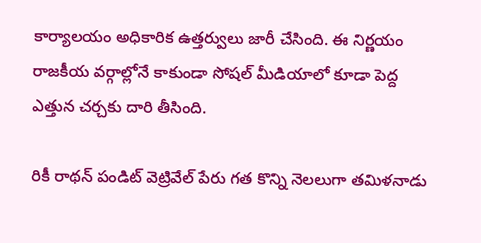కార్యాలయం అధికారిక ఉత్తర్వులు జారీ చేసింది. ఈ నిర్ణయం రాజకీయ వర్గాల్లోనే కాకుండా సోషల్ మీడియాలో కూడా పెద్ద ఎత్తున చర్చకు దారి తీసింది.

రికీ రాథన్ పండిట్ వెట్రివేల్ పేరు గత కొన్ని నెలలుగా తమిళనాడు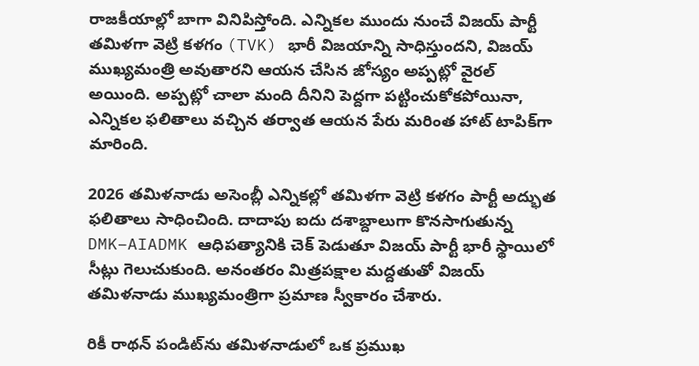రాజకీయాల్లో బాగా వినిపిస్తోంది. ఎన్నికల ముందు నుంచే విజయ్ పార్టీ తమిళగా వెట్రి కళగం (TVK) భారీ విజయాన్ని సాధిస్తుందని, విజయ్ ముఖ్యమంత్రి అవుతారని ఆయన చేసిన జోస్యం అప్పట్లో వైరల్ అయింది. అప్పట్లో చాలా మంది దీనిని పెద్దగా పట్టించుకోకపోయినా, ఎన్నికల ఫలితాలు వచ్చిన తర్వాత ఆయన పేరు మరింత హాట్ టాపిక్‌గా మారింది.

2026 తమిళనాడు అసెంబ్లీ ఎన్నికల్లో తమిళగా వెట్రి కళగం పార్టీ అద్భుత ఫలితాలు సాధించింది. దాదాపు ఐదు దశాబ్దాలుగా కొనసాగుతున్న DMK–AIADMK ఆధిపత్యానికి చెక్ పెడుతూ విజయ్ పార్టీ భారీ స్థాయిలో సీట్లు గెలుచుకుంది. అనంతరం మిత్రపక్షాల మద్దతుతో విజయ్ తమిళనాడు ముఖ్యమంత్రిగా ప్రమాణ స్వీకారం చేశారు.

రికీ రాథన్ పండిట్‌ను తమిళనాడులో ఒక ప్రముఖ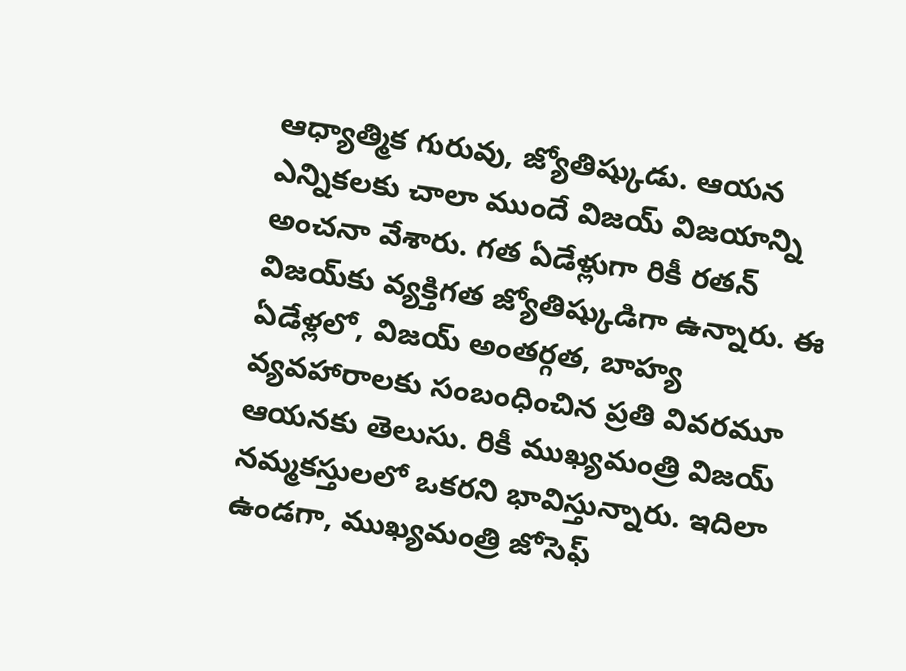ఆధ్యాత్మిక గురువు, జ్యోతిష్కుడు. ఆయన ఎన్నికలకు చాలా ముందే విజయ్ విజయాన్ని అంచనా వేశారు. గత ఏడేళ్లుగా రికీ రతన్ విజయ్‌కు వ్యక్తిగత జ్యోతిష్కుడిగా ఉన్నారు. ఈ ఏడేళ్లలో, విజయ్ అంతర్గత, బాహ్య వ్యవహారాలకు సంబంధించిన ప్రతి వివరమూ ఆయనకు తెలుసు. రికీ ముఖ్యమంత్రి విజయ్ నమ్మకస్తులలో ఒకరని భావిస్తున్నారు. ఇదిలా ఉండగా, ముఖ్యమంత్రి జోసెఫ్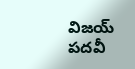విజయ్ పదవీ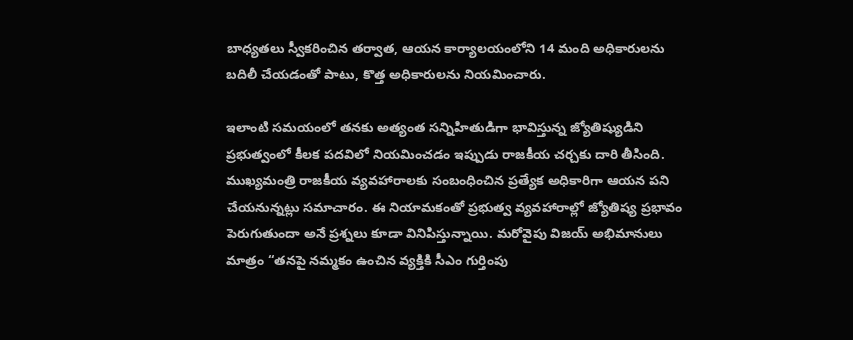బాధ్యతలు స్వీకరించిన తర్వాత, ఆయన కార్యాలయంలోని 14 మంది అధికారులను బదిలీ చేయడంతో పాటు, కొత్త అధికారులను నియమించారు.

ఇలాంటి సమయంలో తనకు అత్యంత సన్నిహితుడిగా భావిస్తున్న జ్యోతిష్యుడిని ప్రభుత్వంలో కీలక పదవిలో నియమించడం ఇప్పుడు రాజకీయ చర్చకు దారి తీసింది. ముఖ్యమంత్రి రాజకీయ వ్యవహారాలకు సంబంధించిన ప్రత్యేక అధికారిగా ఆయన పని చేయనున్నట్లు సమాచారం. ఈ నియామకంతో ప్రభుత్వ వ్యవహారాల్లో జ్యోతిష్య ప్రభావం పెరుగుతుందా అనే ప్రశ్నలు కూడా వినిపిస్తున్నాయి. మరోవైపు విజయ్ అభిమానులు మాత్రం “తనపై నమ్మకం ఉంచిన వ్యక్తికి సీఎం గుర్తింపు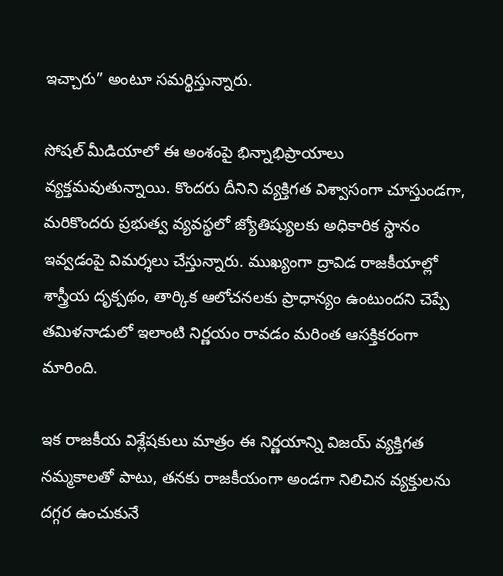ఇచ్చారు” అంటూ సమర్థిస్తున్నారు.

సోషల్ మీడియాలో ఈ అంశంపై భిన్నాభిప్రాయాలు వ్యక్తమవుతున్నాయి. కొందరు దీనిని వ్యక్తిగత విశ్వాసంగా చూస్తుండగా, మరికొందరు ప్రభుత్వ వ్యవస్థలో జ్యోతిష్యులకు అధికారిక స్థానం ఇవ్వడంపై విమర్శలు చేస్తున్నారు. ముఖ్యంగా ద్రావిడ రాజకీయాల్లో శాస్త్రీయ దృక్పథం, తార్కిక ఆలోచనలకు ప్రాధాన్యం ఉంటుందని చెప్పే తమిళనాడులో ఇలాంటి నిర్ణయం రావడం మరింత ఆసక్తికరంగా మారింది.

ఇక రాజకీయ విశ్లేషకులు మాత్రం ఈ నిర్ణయాన్ని విజయ్ వ్యక్తిగత నమ్మకాలతో పాటు, తనకు రాజకీయంగా అండగా నిలిచిన వ్యక్తులను దగ్గర ఉంచుకునే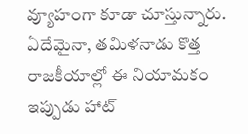వ్యూహంగా కూడా చూస్తున్నారు. ఏదేమైనా, తమిళనాడు కొత్త రాజకీయాల్లో ఈ నియామకం ఇప్పుడు హాట్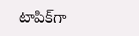టాపిక్‌గా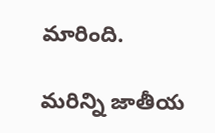మారింది.

మరిన్ని జాతీయ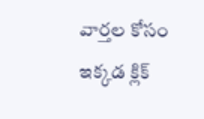వార్తల కోసం ఇక్కడ క్లిక్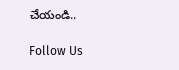చేయండి..

Follow Us